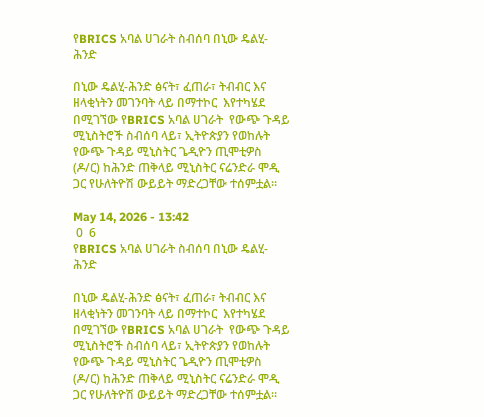የBRICS አባል ሀገራት ስብሰባ በኒው ዴልሂ-ሕንድ

በኒው ዴልሂ-ሕንድ ፅናት፣ ፈጠራ፣ ትብብር እና ዘላቂነትን መገንባት ላይ በማተኮር  እየተካሄደ በሚገኘው የBRICS አባል ሀገራት  የውጭ ጉዳይ ሚኒስትሮች ስብሰባ ላይ፣ ኢትዮጵያን የወከሉት የውጭ ጉዳይ ሚኒስትር ጌዲዮን ጢሞቲዎስ (ዶ/ር) ከሕንድ ጠቅላይ ሚኒስትር ናሬንድራ ሞዲ ጋር የሁለትዮሽ ውይይት ማድረጋቸው ተሰምቷል።

May 14, 2026 - 13:42
 0  6
የBRICS አባል ሀገራት ስብሰባ በኒው ዴልሂ-ሕንድ

በኒው ዴልሂ-ሕንድ ፅናት፣ ፈጠራ፣ ትብብር እና ዘላቂነትን መገንባት ላይ በማተኮር  እየተካሄደ በሚገኘው የBRICS አባል ሀገራት  የውጭ ጉዳይ ሚኒስትሮች ስብሰባ ላይ፣ ኢትዮጵያን የወከሉት የውጭ ጉዳይ ሚኒስትር ጌዲዮን ጢሞቲዎስ (ዶ/ር) ከሕንድ ጠቅላይ ሚኒስትር ናሬንድራ ሞዲ ጋር የሁለትዮሽ ውይይት ማድረጋቸው ተሰምቷል።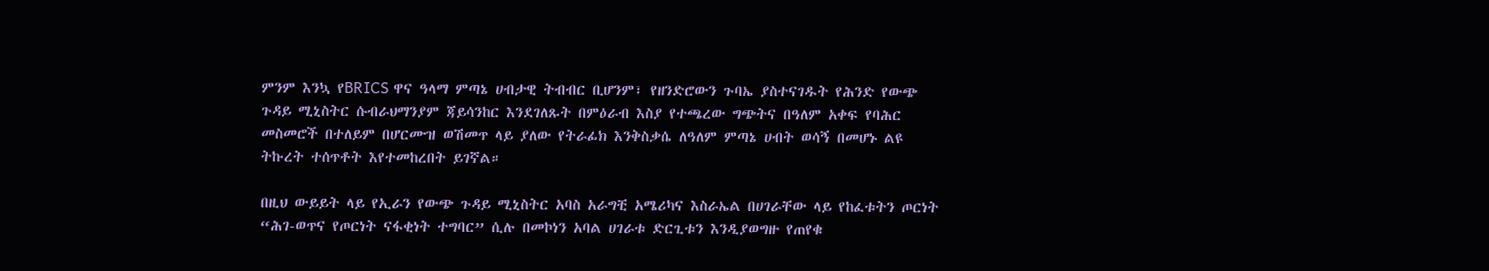ምንም እንኳ የBRICS ዋና ዓላማ ምጣኔ ሀብታዊ ትብብር ቢሆንም፣ የዘንድሮውን ጉባኤ ያስተናገዱት የሕንድ የውጭ ጉዳይ ሚኒስትር ሱብራህማንያም ጃይሳንከር እንደገለጹት በምዕራብ እስያ የተጫረው ግጭትና በዓለም አቀፍ የባሕር መስመሮች በተለይም በሆርሙዝ ወሽመጥ ላይ ያለው የትራፊክ እንቅስቃሴ ለዓለም ምጣኔ ሀብት ወሳኝ በመሆኑ ልዩ ትኩረት ተሰጥቶት እየተመከረበት ይገኛል።

በዚህ ውይይት ላይ የኢራን የውጭ ጉዳይ ሚኒስትር አባስ አራግቺ አሜሪካና እስራኤል በሀገራቸው ላይ የከፈቱትን ጦርነት “ሕገ-ወጥና የጦርነት ናፋቂነት ተግባር” ሲሉ በመኮነን አባል ሀገራቱ ድርጊቱን እንዲያወግዙ የጠየቁ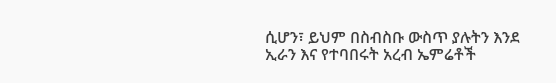ሲሆን፣ ይህም በስብስቡ ውስጥ ያሉትን እንደ ኢራን እና የተባበሩት አረብ ኤምሬቶች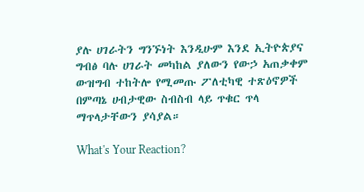ያሉ ሀገራትን ግንኙነት እንዲሁም እንደ ኢትዮጵያና ግብፅ ባሉ ሀገራት መካከል ያለውን የውኃ አጠቃቀም ውዝግብ ተከትሎ የሚመጡ ፖለቲካዊ ተጽዕኖዎች በምጣኔ ሀብታዊው ስብስብ ላይ ጥቁር ጥላ ማጥላታቸውን ያሳያል።

What's Your Reaction?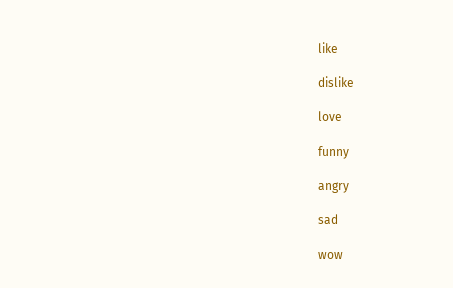like

dislike

love

funny

angry

sad

wow